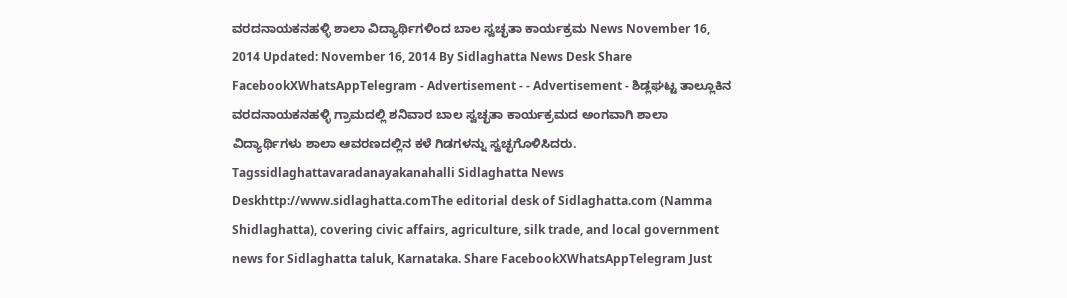ವರದನಾಯಕನಹಳ್ಳಿ ಶಾಲಾ ವಿದ್ಯಾರ್ಥಿಗಳಿಂದ ಬಾಲ ಸ್ವಚ್ಛತಾ ಕಾರ್ಯಕ್ರಮ News November 16, 2014 Updated: November 16, 2014 By Sidlaghatta News Desk Share FacebookXWhatsAppTelegram - Advertisement - - Advertisement - ಶಿಡ್ಲಘಟ್ಟ ತಾಲ್ಲೂಕಿನ ವರದನಾಯಕನಹಳ್ಳಿ ಗ್ರಾಮದಲ್ಲಿ ಶನಿವಾರ ಬಾಲ ಸ್ವಚ್ಛತಾ ಕಾರ್ಯಕ್ರಮದ ಅಂಗವಾಗಿ ಶಾಲಾ ವಿದ್ಯಾರ್ಥಿಗಳು ಶಾಲಾ ಆವರಣದಲ್ಲಿನ ಕಳೆ ಗಿಡಗಳನ್ನು ಸ್ವಚ್ಛಗೊಳಿಸಿದರು. Tagssidlaghattavaradanayakanahalli Sidlaghatta News Deskhttp://www.sidlaghatta.comThe editorial desk of Sidlaghatta.com (Namma Shidlaghatta), covering civic affairs, agriculture, silk trade, and local government news for Sidlaghatta taluk, Karnataka. Share FacebookXWhatsAppTelegram Just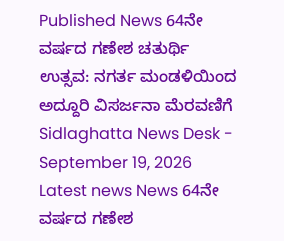Published News 64ನೇ ವರ್ಷದ ಗಣೇಶ ಚತುರ್ಥಿ ಉತ್ಸವ: ನಗರ್ತ ಮಂಡಳಿಯಿಂದ ಅದ್ದೂರಿ ವಿಸರ್ಜನಾ ಮೆರವಣಿಗೆ Sidlaghatta News Desk - September 19, 2026 Latest news News 64ನೇ ವರ್ಷದ ಗಣೇಶ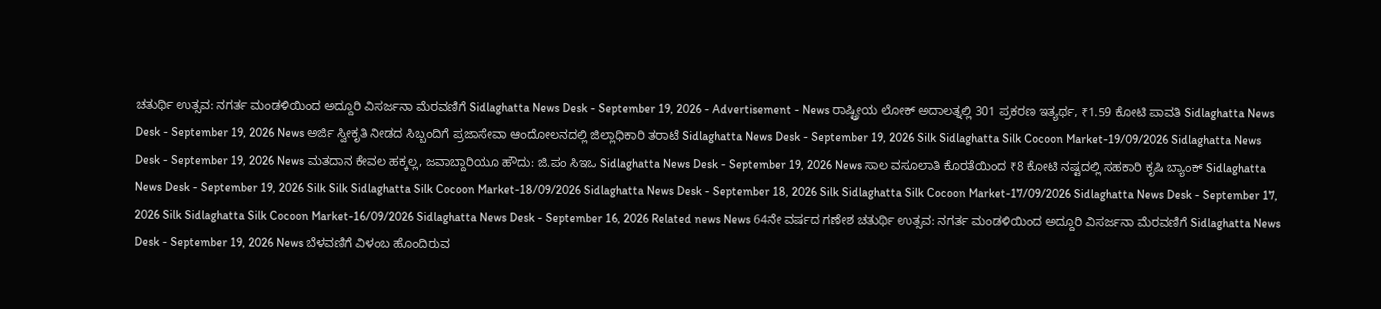ಚತುರ್ಥಿ ಉತ್ಸವ: ನಗರ್ತ ಮಂಡಳಿಯಿಂದ ಅದ್ದೂರಿ ವಿಸರ್ಜನಾ ಮೆರವಣಿಗೆ Sidlaghatta News Desk - September 19, 2026 - Advertisement - News ರಾಷ್ಟ್ರೀಯ ಲೋಕ್ ಅದಾಲತ್ನಲ್ಲಿ 301 ಪ್ರಕರಣ ಇತ್ಯರ್ಥ, ₹1.59 ಕೋಟಿ ಪಾವತಿ Sidlaghatta News Desk - September 19, 2026 News ಅರ್ಜಿ ಸ್ವೀಕೃತಿ ನೀಡದ ಸಿಬ್ಬಂದಿಗೆ ಪ್ರಜಾಸೇವಾ ಆಂದೋಲನದಲ್ಲಿ ಜಿಲ್ಲಾಧಿಕಾರಿ ತರಾಟೆ Sidlaghatta News Desk - September 19, 2026 Silk Sidlaghatta Silk Cocoon Market-19/09/2026 Sidlaghatta News Desk - September 19, 2026 News ಮತದಾನ ಕೇವಲ ಹಕ್ಕಲ್ಲ, ಜವಾಬ್ದಾರಿಯೂ ಹೌದು: ಜಿ.ಪಂ ಸಿಇಒ Sidlaghatta News Desk - September 19, 2026 News ಸಾಲ ವಸೂಲಾತಿ ಕೊರತೆಯಿಂದ ₹8 ಕೋಟಿ ನಷ್ಟದಲ್ಲಿ ಸಹಕಾರಿ ಕೃಷಿ ಬ್ಯಾಂಕ್ Sidlaghatta News Desk - September 19, 2026 Silk Silk Sidlaghatta Silk Cocoon Market-18/09/2026 Sidlaghatta News Desk - September 18, 2026 Silk Sidlaghatta Silk Cocoon Market-17/09/2026 Sidlaghatta News Desk - September 17, 2026 Silk Sidlaghatta Silk Cocoon Market-16/09/2026 Sidlaghatta News Desk - September 16, 2026 Related news News 64ನೇ ವರ್ಷದ ಗಣೇಶ ಚತುರ್ಥಿ ಉತ್ಸವ: ನಗರ್ತ ಮಂಡಳಿಯಿಂದ ಅದ್ದೂರಿ ವಿಸರ್ಜನಾ ಮೆರವಣಿಗೆ Sidlaghatta News Desk - September 19, 2026 News ಬೆಳವಣಿಗೆ ವಿಳಂಬ ಹೊಂದಿರುವ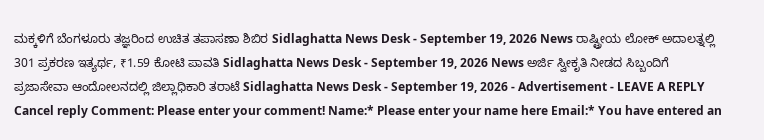ಮಕ್ಕಳಿಗೆ ಬೆಂಗಳೂರು ತಜ್ಞರಿಂದ ಉಚಿತ ತಪಾಸಣಾ ಶಿಬಿರ Sidlaghatta News Desk - September 19, 2026 News ರಾಷ್ಟ್ರೀಯ ಲೋಕ್ ಅದಾಲತ್ನಲ್ಲಿ 301 ಪ್ರಕರಣ ಇತ್ಯರ್ಥ, ₹1.59 ಕೋಟಿ ಪಾವತಿ Sidlaghatta News Desk - September 19, 2026 News ಅರ್ಜಿ ಸ್ವೀಕೃತಿ ನೀಡದ ಸಿಬ್ಬಂದಿಗೆ ಪ್ರಜಾಸೇವಾ ಆಂದೋಲನದಲ್ಲಿ ಜಿಲ್ಲಾಧಿಕಾರಿ ತರಾಟೆ Sidlaghatta News Desk - September 19, 2026 - Advertisement - LEAVE A REPLY Cancel reply Comment: Please enter your comment! Name:* Please enter your name here Email:* You have entered an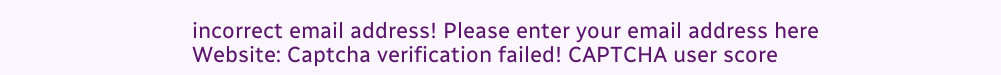incorrect email address! Please enter your email address here Website: Captcha verification failed! CAPTCHA user score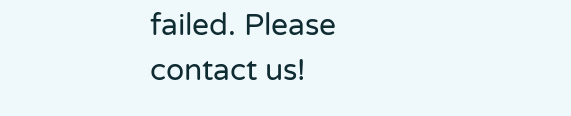failed. Please contact us!